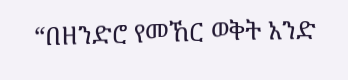“በዘንድሮ የመኸር ወቅት አንድ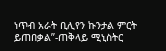ነጥብ አራት ቢሊየን ኩንታል ምርት ይጠበቃል”-ጠቅላይ ሚኒስትር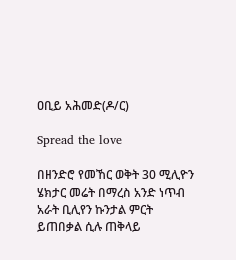ዐቢይ አሕመድ(ዶ/ር)

Spread the love

በዘንድሮ የመኸር ወቅት 30 ሚሊዮን ሄክታር መሬት በማረስ አንድ ነጥብ አራት ቢሊየን ኩንታል ምርት ይጠበቃል ሲሉ ጠቅላይ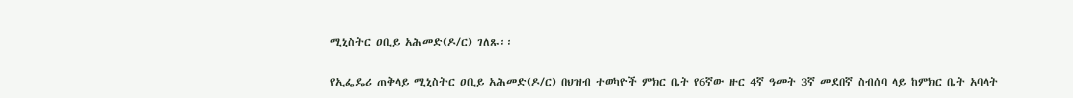ሚኒስትር ዐቢይ አሕመድ(ዶ/ር) ገለጹ፡፡

የኢፌዴሪ ጠቅላይ ሚኒስትር ዐቢይ አሕመድ(ዶ/ር) በህዝብ ተወካዮች ምክር ቤት የ6ኛው ዙር 4ኛ ዓመት 3ኛ መደበኛ ስብሰባ ላይ ከምክር ቤት አባላት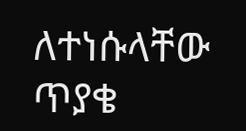ለተነሱላቸው ጥያቄ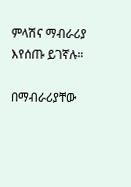ምላሽና ማብራሪያ እየሰጡ ይገኛሉ።

በማብራሪያቸው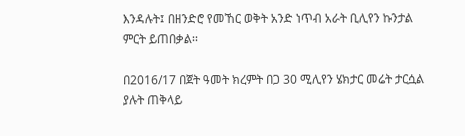እንዳሉት፤ በዘንድሮ የመኸር ወቅት አንድ ነጥብ አራት ቢሊየን ኩንታል ምርት ይጠበቃል፡፡

በ2016/17 በጀት ዓመት ክረምት በጋ 30 ሚሊየን ሄክታር መሬት ታርሷል ያሉት ጠቅላይ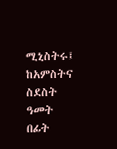ሚኒስትሩ፤ ከአምስትና ስደስት ዓመት በፊት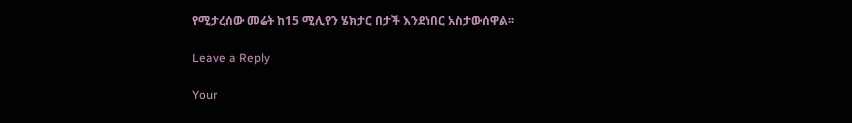የሚታረሰው መሬት ከ15 ሚሊየን ሄክታር በታች እንደነበር አስታውሰዋል፡፡

Leave a Reply

Your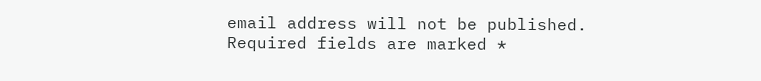email address will not be published. Required fields are marked *